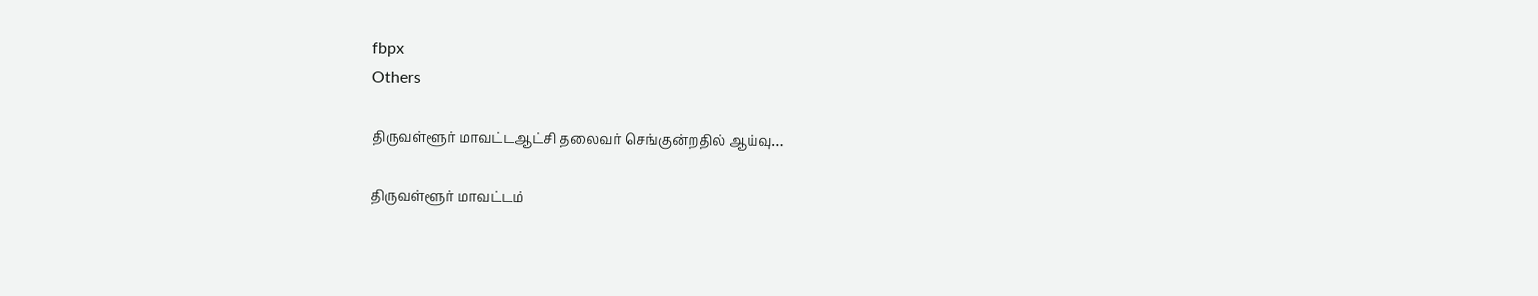fbpx
Others

திருவள்ளூர் மாவட்டஆட்சி தலைவர் செங்குன்றதில் ஆய்வு…

திருவள்ளூர் மாவட்டம்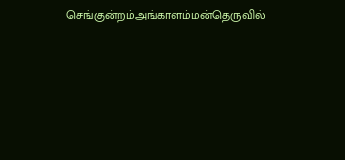செங்குன்றம்அங்காளம்மன்தெருவில்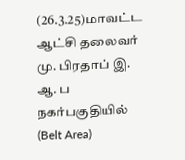(26.3.25)மாவட்ட ஆட்சி தலைவர் மு. பிரதாப் இ. ஆ. ப நகர்பகுதியில் (Belt Area)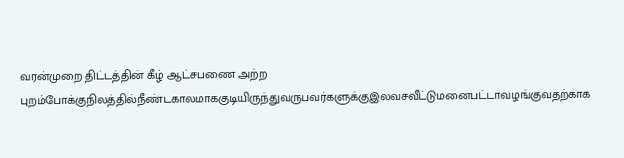வரன்முறை திட்டத்தின் கீழ் ஆட்சபணை அற்ற புறம்போக்குநிலத்தில்நீண்டகாலமாககுடியிருந்துவருபவர்களுக்குஇலவசவீட்டுமனைபட்டாவழங்குவதற்காக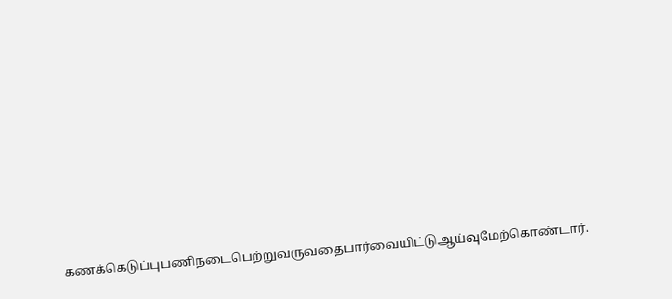கணக்கெடுப்புபணிநடைபெற்றுவருவதைபார்வையிட்டுஆய்வுமேற்கொண்டார்.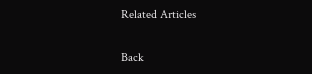Related Articles

Back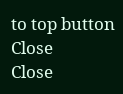to top button
Close
Close